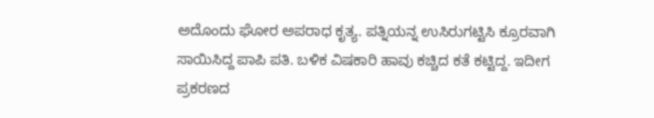ಅದೊಂದು ಘೋರ ಅಪರಾಧ ಕೃತ್ಯ. ಪತ್ನಿಯನ್ನ ಉಸಿರುಗಟ್ಟಿಸಿ ಕ್ರೂರವಾಗಿ ಸಾಯಿಸಿದ್ದ ಪಾಪಿ ಪತಿ. ಬಳಿಕ ವಿಷಕಾರಿ ಹಾವು ಕಚ್ಚಿದ ಕತೆ ಕಟ್ಟಿದ್ದ. ಇದೀಗ ಪ್ರಕರಣದ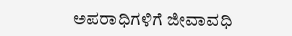ಅಪರಾಧಿಗಳಿಗೆ ಜೀವಾವಧಿ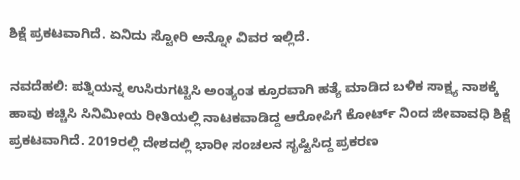ಶಿಕ್ಷೆ ಪ್ರಕಟವಾಗಿದೆ. ಏನಿದು ಸ್ಟೋರಿ ಅನ್ನೋ ವಿವರ ಇಲ್ಲಿದೆ.

ನವದೆಹಲಿ: ಪತ್ನಿಯನ್ನ ಉಸಿರುಗಟ್ಟಿಸಿ ಅಂತ್ಯಂತ ಕ್ರೂರವಾಗಿ ಹತ್ಯೆ ಮಾಡಿದ ಬಳಿಕ ಸಾಕ್ಷ್ಯ ನಾಶಕ್ಕೆ ಹಾವು ಕಚ್ಚಿಸಿ ಸಿನಿಮೀಯ ರೀತಿಯಲ್ಲಿ ನಾಟಕವಾಡಿದ್ದ ಆರೋಪಿಗೆ ಕೋರ್ಟ್ ನಿಂದ ಜೀವಾವಧಿ ಶಿಕ್ಷೆ ಪ್ರಕಟವಾಗಿದೆ. 2019ರಲ್ಲಿ ದೇಶದಲ್ಲಿ ಭಾರೀ ಸಂಚಲನ ಸೃಷ್ಟಿಸಿದ್ದ ಪ್ರಕರಣ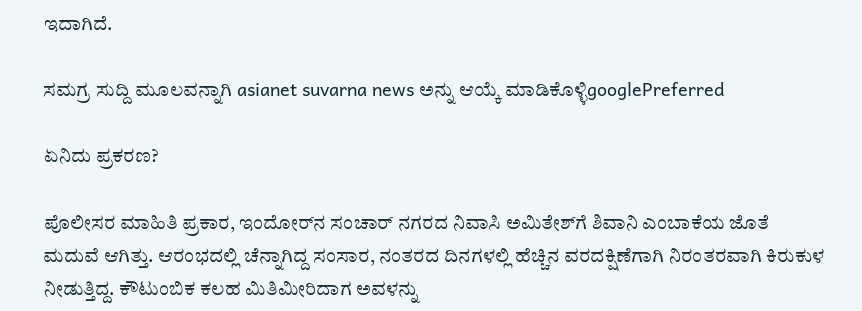ಇದಾಗಿದೆ.

ಸಮಗ್ರ ಸುದ್ದಿ ಮೂಲವನ್ನಾಗಿ asianet suvarna news ಅನ್ನು ಆಯ್ಕೆ ಮಾಡಿಕೊಳ್ಳಿgooglePreferred

ಏನಿದು ಪ್ರಕರಣ?

ಪೊಲೀಸರ ಮಾಹಿತಿ ಪ್ರಕಾರ, ಇಂದೋರ್‌ನ ಸಂಚಾರ್ ನಗರದ ನಿವಾಸಿ ಅಮಿತೇಶ್‌ಗೆ ಶಿವಾನಿ ಎಂಬಾಕೆಯ ಜೊತೆ ಮದುವೆ ಆಗಿತ್ತು. ಆರಂಭದಲ್ಲಿ ಚೆನ್ನಾಗಿದ್ದ ಸಂಸಾರ, ನಂತರದ ದಿನಗಳಲ್ಲಿ ಹೆಚ್ಚಿನ ವರದಕ್ಷಿಣೆಗಾಗಿ ನಿರಂತರವಾಗಿ ಕಿರುಕುಳ ನೀಡುತ್ತಿದ್ದ. ಕೌಟುಂಬಿಕ ಕಲಹ ಮಿತಿಮೀರಿದಾಗ ಅವಳನ್ನು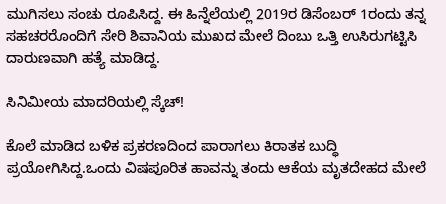ಮುಗಿಸಲು ಸಂಚು ರೂಪಿಸಿದ್ದ. ಈ ಹಿನ್ನೆಲೆಯಲ್ಲಿ 2019ರ ಡಿಸೆಂಬರ್ 1ರಂದು ತನ್ನ ಸಹಚರರೊಂದಿಗೆ ಸೇರಿ ಶಿವಾನಿಯ ಮುಖದ ಮೇಲೆ ದಿಂಬು ಒತ್ತಿ ಉಸಿರುಗಟ್ಟಿಸಿ ದಾರುಣವಾಗಿ ಹತ್ಯೆ ಮಾಡಿದ್ದ.

ಸಿನಿಮೀಯ ಮಾದರಿಯಲ್ಲಿ ಸ್ಕೆಚ್!

ಕೊಲೆ ಮಾಡಿದ ಬಳಿಕ ಪ್ರಕರಣದಿಂದ ಪಾರಾಗಲು ಕಿರಾತಕ ಬುದ್ಧಿ ಪ್ರಯೋಗಿಸಿದ್ದ.ಒಂದು ವಿಷಪೂರಿತ ಹಾವನ್ನು ತಂದು ಆಕೆಯ ಮೃತದೇಹದ ಮೇಲೆ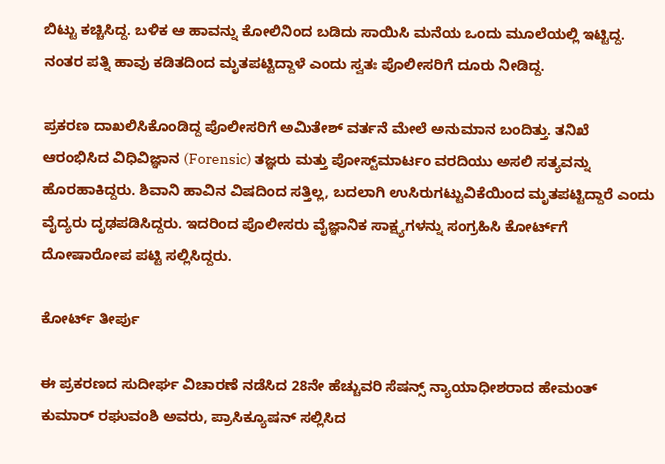ಬಿಟ್ಟು ಕಚ್ಚಿಸಿದ್ದ. ಬಳಿಕ ಆ ಹಾವನ್ನು ಕೋಲಿನಿಂದ ಬಡಿದು ಸಾಯಿಸಿ ಮನೆಯ ಒಂದು ಮೂಲೆಯಲ್ಲಿ ಇಟ್ಟಿದ್ದ. ನಂತರ ಪತ್ನಿ ಹಾವು ಕಡಿತದಿಂದ ಮೃತಪಟ್ಟಿದ್ದಾಳೆ ಎಂದು ಸ್ವತಃ ಪೊಲೀಸರಿಗೆ ದೂರು ನೀಡಿದ್ದ.

ಪ್ರಕರಣ ದಾಖಲಿಸಿಕೊಂಡಿದ್ದ ಪೊಲೀಸರಿಗೆ ಅಮಿತೇಶ್ ವರ್ತನೆ ಮೇಲೆ ಅನುಮಾನ ಬಂದಿತ್ತು. ತನಿಖೆ ಆರಂಭಿಸಿದ ವಿಧಿವಿಜ್ಞಾನ (Forensic) ತಜ್ಞರು ಮತ್ತು ಪೋಸ್ಟ್‌ಮಾರ್ಟಂ ವರದಿಯು ಅಸಲಿ ಸತ್ಯವನ್ನು ಹೊರಹಾಕಿದ್ದರು. ಶಿವಾನಿ ಹಾವಿನ ವಿಷದಿಂದ ಸತ್ತಿಲ್ಲ, ಬದಲಾಗಿ ಉಸಿರುಗಟ್ಟುವಿಕೆಯಿಂದ ಮೃತಪಟ್ಟಿದ್ದಾರೆ ಎಂದು ವೈದ್ಯರು ದೃಢಪಡಿಸಿದ್ದರು. ಇದರಿಂದ ಪೊಲೀಸರು ವೈಜ್ಞಾನಿಕ ಸಾಕ್ಷ್ಯಗಳನ್ನು ಸಂಗ್ರಹಿಸಿ ಕೋರ್ಟ್‌ಗೆ ದೋಷಾರೋಪ ಪಟ್ಟಿ ಸಲ್ಲಿಸಿದ್ದರು.

ಕೋರ್ಟ್ ತೀರ್ಪು

ಈ ಪ್ರಕರಣದ ಸುದೀರ್ಘ ವಿಚಾರಣೆ ನಡೆಸಿದ 28ನೇ ಹೆಚ್ಚುವರಿ ಸೆಷನ್ಸ್ ನ್ಯಾಯಾಧೀಶರಾದ ಹೇಮಂತ್ ಕುಮಾರ್ ರಘುವಂಶಿ ಅವರು, ಪ್ರಾಸಿಕ್ಯೂಷನ್ ಸಲ್ಲಿಸಿದ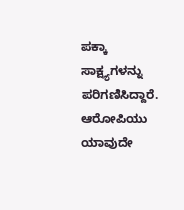ಪಕ್ಕಾ ಸಾಕ್ಷ್ಯಗಳನ್ನು ಪರಿಗಣಿಸಿದ್ದಾರೆ. ಆರೋಪಿಯು ಯಾವುದೇ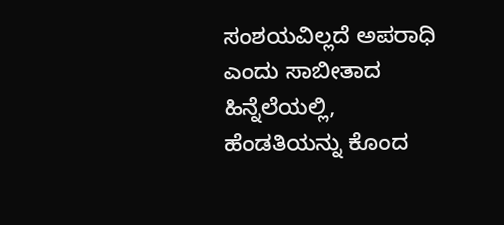ಸಂಶಯವಿಲ್ಲದೆ ಅಪರಾಧಿ ಎಂದು ಸಾಬೀತಾದ ಹಿನ್ನೆಲೆಯಲ್ಲಿ, ಹೆಂಡತಿಯನ್ನು ಕೊಂದ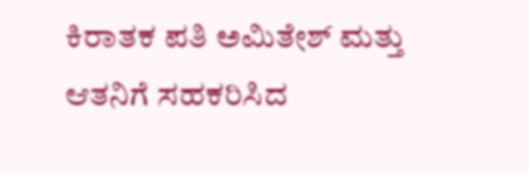ಕಿರಾತಕ ಪತಿ ಅಮಿತೇಶ್ ಮತ್ತು ಆತನಿಗೆ ಸಹಕರಿಸಿದ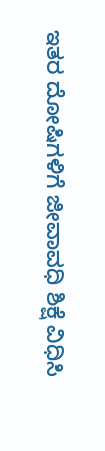ಇತರ ದೋಷಿಗಳಿಗೆ ಜೀವಾವಧಿ ಶಿಕ್ಷೆ ವಿಧಿಸಿ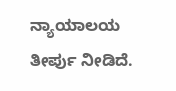ನ್ಯಾಯಾಲಯ ತೀರ್ಪು ನೀಡಿದೆ.